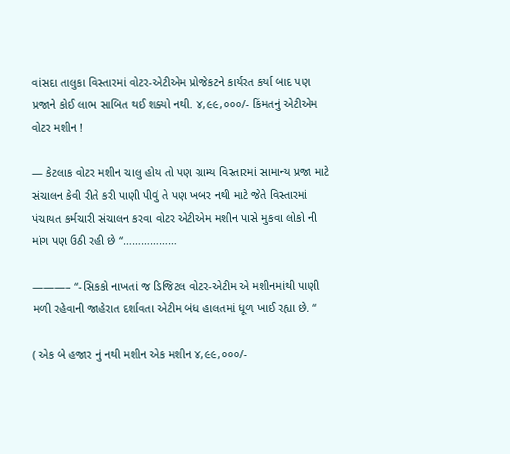વાંસદા તાલુકા વિસ્તારમાં વોટર-એટીએમ પ્રોજેકટને કાર્યરત કર્યા બાદ પણ પ્રજાને કોઈ લાભ સાબિત થઈ શક્યો નથી. ૪,૯૯,૦૦૦/- કિંમતનું એટીએમ વોટર મશીન !

— કેટલાક વોટર મશીન ચાલુ હોય તો પણ ગ્રામ્ય વિસ્તારમાં સામાન્ય પ્રજા માટે સંચાલન કેવી રીતે કરી પાણી પીવું તે પણ ખબર નથી માટે જેતે વિસ્તારમાં પંચાયત કર્મચારી સંચાલન કરવા વોટર એટીએમ મશીન પાસે મુકવા લોકો ની માંગ પણ ઉઠી રહી છે “………………

———– “-સિકકો નાખતાં જ ડિજિટલ વોટર-એટીમ એ મશીનમાંથી પાણી મળી રહેવાની જાહેરાત દર્શાવતા એટીમ બંધ હાલતમાં ધૂળ ખાઈ રહ્યા છે. “

( એક બે હજાર નું નથી મશીન એક મશીન ૪,૯૯,૦૦૦/-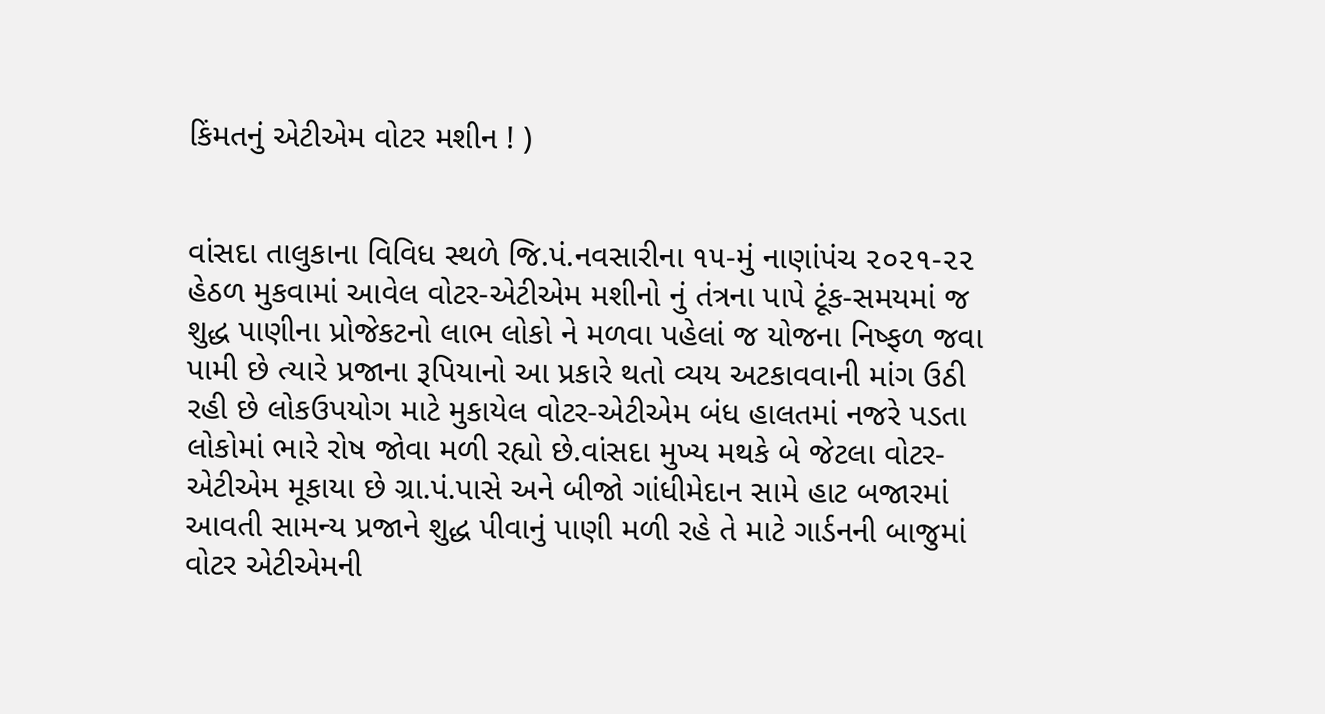કિંમતનું એટીએમ વોટર મશીન ! )


વાંસદા તાલુકાના વિવિધ સ્થળે જિ.પં.નવસારીના ૧૫-મું નાણાંપંચ ૨૦૨૧-૨૨ હેઠળ મુકવામાં આવેલ વોટર-એટીએમ મશીનો નું તંત્રના પાપે ટૂંક-સમયમાં જ શુદ્ધ પાણીના પ્રોજેકટનો લાભ લોકો ને મળવા પહેલાં જ યોજના નિષ્ફળ જવા પામી છે ત્યારે પ્રજાના રૂપિયાનો આ પ્રકારે થતો વ્યય અટકાવવાની માંગ ઉઠી રહી છે લોકઉપયોગ માટે મુકાયેલ વોટર-એટીએમ બંધ હાલતમાં નજરે પડતા લોકોમાં ભારે રોષ જોવા મળી રહ્યો છે.વાંસદા મુખ્ય મથકે બે જેટલા વોટર-એટીએમ મૂકાયા છે ગ્રા.પં.પાસે અને બીજો ગાંધીમેદાન સામે હાટ બજારમાં આવતી સામન્ય પ્રજાને શુદ્ધ પીવાનું પાણી મળી રહે તે માટે ગાર્ડનની બાજુમાં વોટર એટીએમની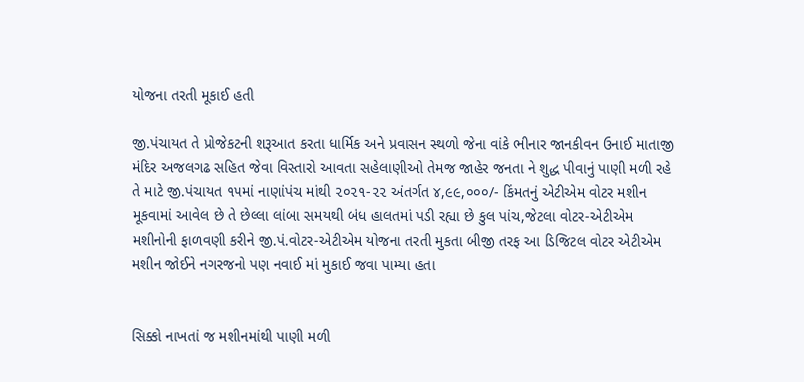યોજના તરતી મૂકાઈ હતી

જી.પંચાયત તે પ્રોજેકટની શરૂઆત કરતા ધાર્મિક અને પ્રવાસન સ્થળો જેના વાંકે ભીનાર જાનકીવન ઉનાઈ માતાજી મંદિર અજલગઢ સહિત જેવા વિસ્તારો આવતા સહેલાણીઓ તેમજ જાહેર જનતા ને શુદ્ધ પીવાનું પાણી મળી રહે તે માટે જી.પંચાયત ૧૫માં નાણાંપંચ માંથી ૨૦૨૧-૨૨ અંતર્ગત ૪,૯૯,૦૦૦/- કિંમતનું એટીએમ વોટર મશીન મૂકવામાં આવેલ છે તે છેલ્લા લાંબા સમયથી બંધ હાલતમાં પડી રહ્યા છે કુલ પાંચ,જેટલા વોટર-એટીએમ મશીનોની ફાળવણી કરીને જી.પં.વોટર-એટીએમ યોજના તરતી મુકતા બીજી તરફ આ ડિજિટલ વોટર એટીએમ મશીન જોઈને નગરજનો પણ નવાઈ માં મુકાઈ જવા પામ્યા હતા


સિક્કો નાખતાં જ મશીનમાંથી પાણી મળી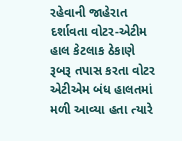રહેવાની જાહેરાત દર્શાવતા વોટર-એટીમ હાલ કેટલાક ઠેકાણે રૂબરૂ તપાસ કરતા વોટર એટીએમ બંધ હાલતમાં મળી આવ્યા હતા ત્યારે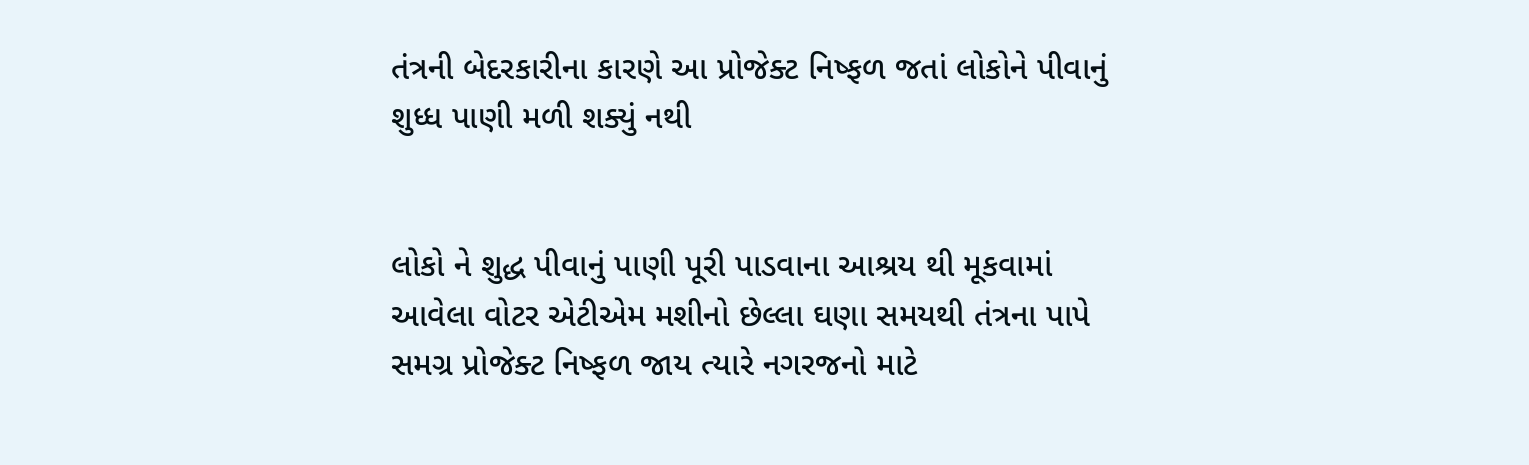તંત્રની બેદરકારીના કારણે આ પ્રોજેક્ટ નિષ્ફળ જતાં લોકોને પીવાનું શુધ્ધ પાણી મળી શક્યું નથી


લોકો ને શુદ્ધ પીવાનું પાણી પૂરી પાડવાના આશ્રય થી મૂકવામાં આવેલા વોટર એટીએમ મશીનો છેલ્લા ઘણા સમયથી તંત્રના પાપે સમગ્ર પ્રોજેક્ટ નિષ્ફળ જાય ત્યારે નગરજનો માટે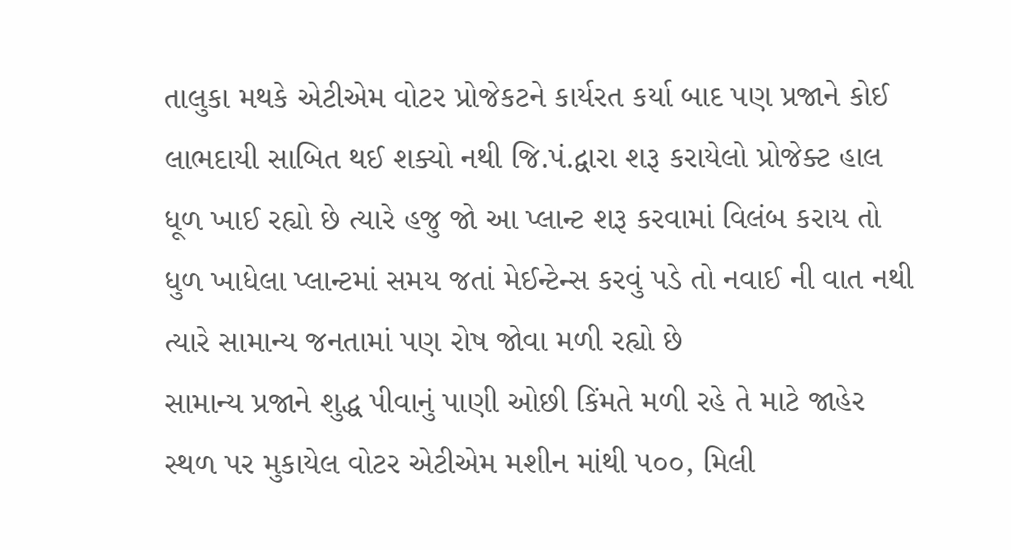તાલુકા મથકે એટીએમ વોટર પ્રોજેકટને કાર્યરત કર્યા બાદ પણ પ્રજાને કોઈ લાભદાયી સાબિત થઈ શક્યો નથી જિ.પં.દ્વારા શરૂ કરાયેલો પ્રોજેક્ટ હાલ ધૂળ ખાઈ રહ્યો છે ત્યારે હજુ જો આ પ્લાન્ટ શરૂ કરવામાં વિલંબ કરાય તો ધુળ ખાધેલા પ્લાન્ટમાં સમય જતાં મેઈન્ટેન્સ કરવું પડે તો નવાઈ ની વાત નથી ત્યારે સામાન્ય જનતામાં પણ રોષ જોવા મળી રહ્યો છે
સામાન્ય પ્રજાને શુદ્ધ પીવાનું પાણી ઓછી કિંમતે મળી રહે તે માટે જાહેર સ્થળ પર મુકાયેલ વોટર એટીએમ મશીન માંથી ૫૦૦, મિલી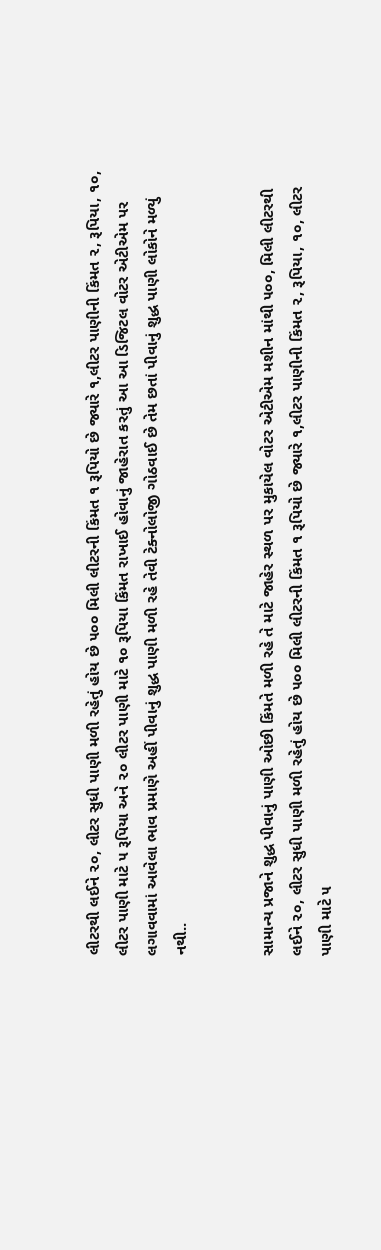લીટરથી લઈને ૨૦, લીટર સુધી પાણી મળી રહેતું હોય છે ૫૦૦ મિલી લીટરની કિંમત ૧ રૂપિયો છે જ્યારે ૧,લીટર પાણીની કિંમત ૨, રૂપિયા, ૧૦, લીટર પાણી માટે ૫ રૂપિયા અને ૨૦ લીટર પાણી માટે ૧૦ રૂપિયા કિંમત રાખાઈ હોવાનું જાહેરાત કરતું આ આ ડિજિટલ વોટર એટીએમ પર લગાવવામાં આવેલા ભાવ પ્રમાણે અહીં પીવાનું શુદ્ધ પાણી મળી રહે તેવી ટેક્નોલોજી ગોઠવાઈ છે તેમ છતાં પીવાનું શુદ્ધ પાણી લોકોને મળ્યું નથી..


સામાન્ય પ્રજાને શુદ્ધ પીવાનું પાણી ઓછી કિંમતે મળી રહે તે માટે જાહેર સ્થળ પર મુકાયેલ વોટર એટીએમ મશીન માંથી ૫૦૦, મિલી લીટરથી લઈને ૨૦, લીટર સુધી પાણી મળી રહેતું હોય છે ૫૦૦ મિલી લીટરની કિંમત ૧ રૂપિયો છે જ્યારે ૧,લીટર પાણીની કિંમત ૨, રૂપિયા, ૧૦, લીટર પાણી માટે ૫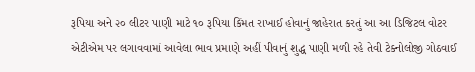રૂપિયા અને ૨૦ લીટર પાણી માટે ૧૦ રૂપિયા કિંમત રાખાઈ હોવાનું જાહેરાત કરતું આ આ ડિજિટલ વોટર એટીએમ પર લગાવવામાં આવેલા ભાવ પ્રમાણે અહીં પીવાનું શુદ્ધ પાણી મળી રહે તેવી ટેક્નોલોજી ગોઠવાઈ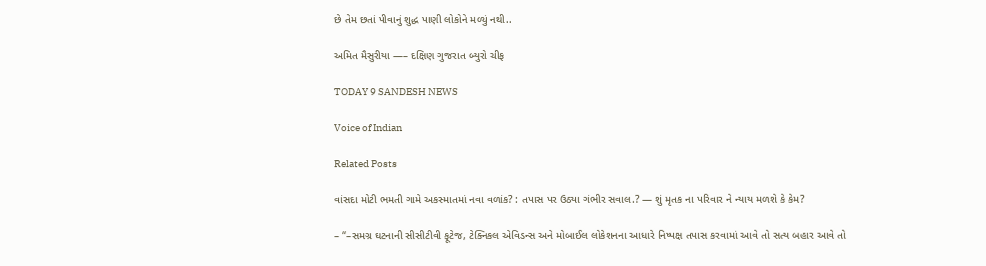છે તેમ છતાં પીવાનું શુદ્ધ પાણી લોકોને મળ્યું નથી..

અમિત મૈસુરીયા —– દક્ષિણ ગુજરાત બ્યુરો ચીફ

TODAY 9 SANDESH NEWS

Voice of Indian

Related Posts

વાંસદા મોટી ભમતી ગામે અકસ્માતમાં નવા વળાંક? : તપાસ પર ઉઠ્યા ગંભીર સવાલ.? — શું મૃતક ના પરિવાર ને ન્યાય મળશે કે કેમ?

– “–સમગ્ર ઘટનાની સીસીટીવી ફૂટેજ, ટેક્નિકલ એવિડન્સ અને મોબાઈલ લોકેશનના આધારે નિષ્પક્ષ તપાસ કરવામાં આવે તો સત્ય બહાર આવે તો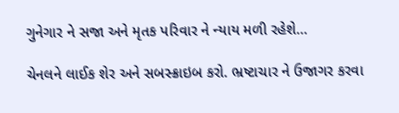ગુનેગાર ને સજા અને મૃતક પરિવાર ને ન્યાય મળી રહેશે…

ચેનલને લાઈક શેર અને સબસ્ક્રાઇબ કરો. ભ્રષ્ટાચાર ને ઉજાગર કરવા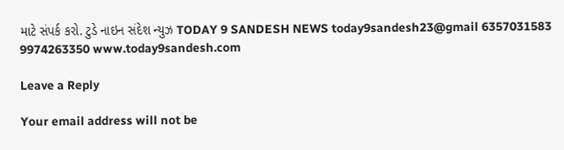માટે સંપર્ક કરો. ટુડે નાઇન સંદેશ ન્યુઝ TODAY 9 SANDESH NEWS today9sandesh23@gmail 6357031583 9974263350 www.today9sandesh.com

Leave a Reply

Your email address will not be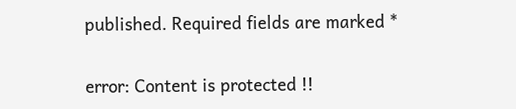published. Required fields are marked *

error: Content is protected !!